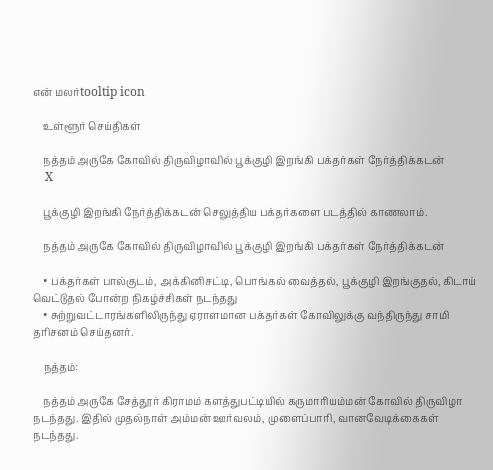என் மலர்tooltip icon

    உள்ளூர் செய்திகள்

    நத்தம் அருகே கோவில் திருவிழாவில் பூக்குழி இறங்கி பக்தர்கள் நேர்த்திக்கடன்
    X

    பூக்குழி இறங்கி நேர்த்திக்கடன் செலுத்திய பக்தர்களை படத்தில் காணலாம்.

    நத்தம் அருகே கோவில் திருவிழாவில் பூக்குழி இறங்கி பக்தர்கள் நேர்த்திக்கடன்

    • பக்தர்கள் பால்குடம், அக்கினிசட்டி, பொங்கல் வைத்தல், பூக்குழி இறங்குதல், கிடாய் வெட்டுதல் போன்ற நிகழ்ச்சிகள் நடந்தது
    • சுற்றுவட்டாரங்களிலிருந்து ஏராளமான பக்தர்கள் கோவிலுக்கு வந்திருந்து சாமி தரிசனம் செய்தனர்.

    நத்தம்:

    நத்தம் அருகே சேத்தூர் கிராமம் களத்துபட்டியில் கருமாரியம்மன் கோவில் திருவிழா நடந்தது. இதில் முதல்நாள் அம்மன் ஊர்வலம், முளைப்பாரி, வானவேடிக்கைகள் நடந்தது.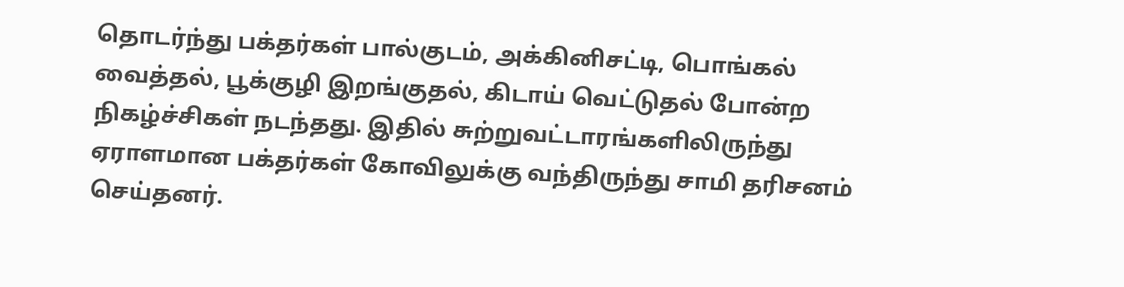தொடர்ந்து பக்தர்கள் பால்குடம், அக்கினிசட்டி, பொங்கல் வைத்தல், பூக்குழி இறங்குதல், கிடாய் வெட்டுதல் போன்ற நிகழ்ச்சிகள் நடந்தது. இதில் சுற்றுவட்டாரங்களிலிருந்து ஏராளமான பக்தர்கள் கோவிலுக்கு வந்திருந்து சாமி தரிசனம் செய்தனர்.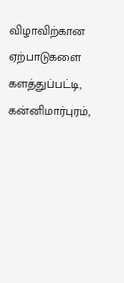விழாவிற்கான ஏற்பாடுகளை களத்துப்பட்டி, கன்னிமார்புரம்,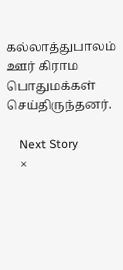கல்லாத்துபாலம் ஊர் கிராம பொதுமக்கள் செய்திருந்தனர்.

    Next Story
    ×